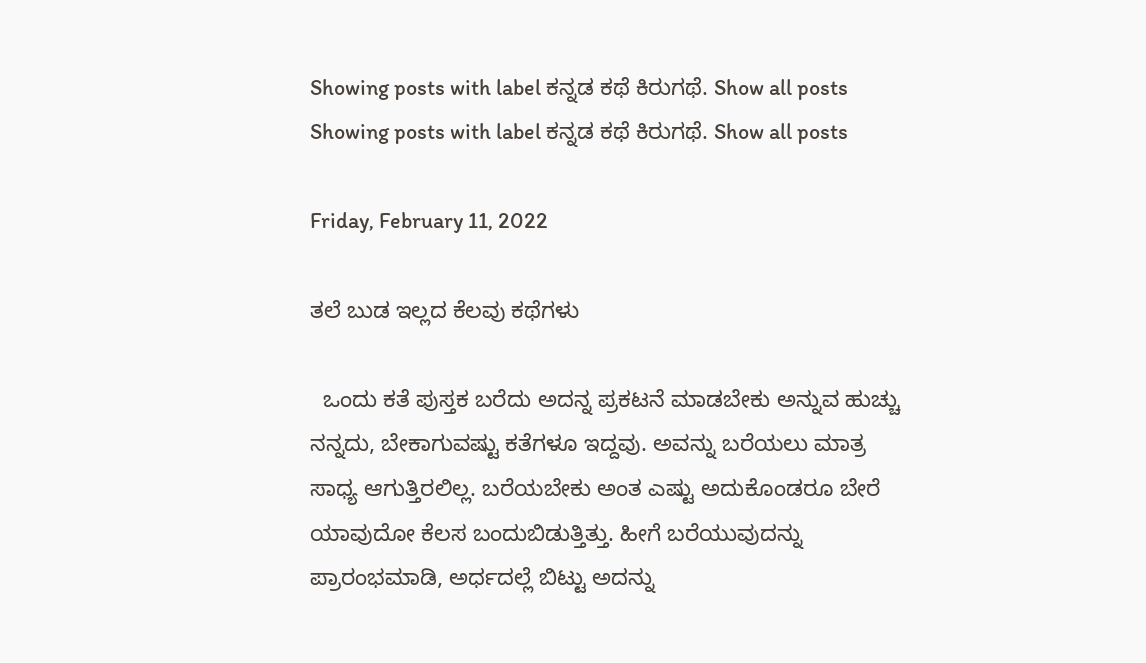Showing posts with label ಕನ್ನಡ ಕಥೆ ಕಿರುಗಥೆ. Show all posts
Showing posts with label ಕನ್ನಡ ಕಥೆ ಕಿರುಗಥೆ. Show all posts

Friday, February 11, 2022

ತಲೆ ಬುಡ ಇಲ್ಲದ ಕೆಲವು ಕಥೆಗಳು

  ಒಂದು ಕತೆ ಪುಸ್ತಕ ಬರೆದು ಅದನ್ನ ಪ್ರಕಟನೆ ಮಾಡಬೇಕು ಅನ್ನುವ ಹುಚ್ಚು ನನ್ನದು, ಬೇಕಾಗುವಷ್ಟು ಕತೆಗಳೂ ಇದ್ದವು. ಅವನ್ನು ಬರೆಯಲು ಮಾತ್ರ ಸಾಧ್ಯ ಆಗುತ್ತಿರಲಿಲ್ಲ. ಬರೆಯಬೇಕು ಅಂತ ಎಷ್ಟು ಅದುಕೊಂಡರೂ ಬೇರೆ ಯಾವುದೋ ಕೆಲಸ ಬಂದುಬಿಡುತ್ತಿತ್ತು. ಹೀಗೆ ಬರೆಯುವುದನ್ನು ಪ್ರಾರಂಭಮಾಡಿ, ಅರ್ಧದಲ್ಲೆ ಬಿಟ್ಟು ಅದನ್ನು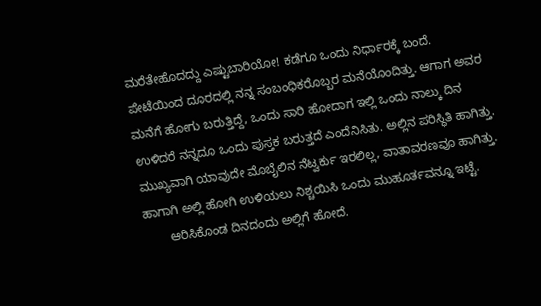ಮರೆತೇಹೊದದ್ದು ಎಷ್ಟುಬಾರಿಯೋ! ಕಡೆಗೂ ಒಂದು ನಿರ್ಧಾರಕ್ಕೆ ಬಂದೆ. ಪೇಟೆಯಿಂದ ದೂರದಲ್ಲಿ ನನ್ನ ಸಂಬಂಧಿಕರೊಬ್ಬರ ಮನೆಯೊಂದಿತ್ತು. ಆಗಾಗ ಅವರ ಮನೆಗೆ ಹೋಗು ಬರುತ್ತಿದ್ದೆ, ಒಂದು ಸಾರಿ ಹೋದಾಗ ಇಲ್ಲಿ ಒಂದು ನಾಲ್ಕು ದಿನ ಉಳಿದರೆ ನನ್ನದೂ ಒಂದು ಪುಸ್ತಕ ಬರುತ್ತದೆ ಎಂದೆನಿಸಿತು. ಅಲ್ಲಿನ ಪರಿಸ್ಥಿತಿ ಹಾಗಿತ್ತು. ಮುಖ್ಯವಾಗಿ ಯಾವುದೇ ಮೊಬೈಲಿನ ನೆಟ್ವರ್ಕು ಇರಲಿಲ್ಲ, ವಾತಾವರಣವೂ ಹಾಗಿತ್ತು. ಹಾಗಾಗಿ ಅಲ್ಲಿ ಹೋಗಿ ಉಳಿಯಲು ನಿಶ್ಚಯಿಸಿ ಒಂದು ಮುಹೂರ್ತವನ್ನೂ ಇಟ್ಟೆ.
       ಆರಿಸಿಕೊಂಡ ದಿನದಂದು ಅಲ್ಲಿಗೆ ಹೋದೆ.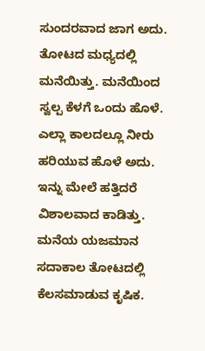ಸುಂದರವಾದ ಜಾಗ ಅದು. ತೋಟದ ಮಧ್ಯದಲ್ಲಿ ಮನೆಯಿತ್ತು. ಮನೆಯಿಂದ ಸ್ವಲ್ಪ ಕೆಳಗೆ ಒಂದು ಹೊಳೆ. ಎಲ್ಲಾ ಕಾಲದಲ್ಲೂ ನೀರು ಹರಿಯುವ ಹೊಳೆ ಅದು. ಇನ್ನು ಮೇಲೆ ಹತ್ತಿದರೆ ವಿಶಾಲವಾದ ಕಾಡಿತ್ತು. ಮನೆಯ ಯಜಮಾನ ಸದಾಕಾಲ ತೋಟದಲ್ಲಿ ಕೆಲಸಮಾಡುವ ಕೃಷಿಕ.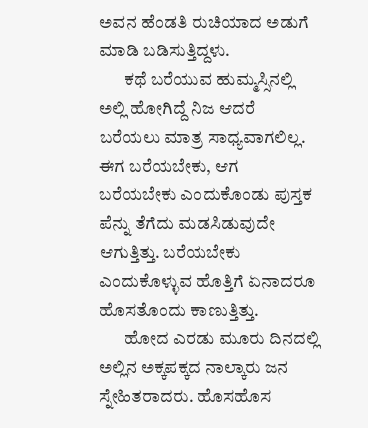ಅವನ ಹೆಂಡತಿ ರುಚಿಯಾದ ಅಡುಗೆ ಮಾಡಿ ಬಡಿಸುತ್ತಿದ್ದಳು.
       ಕಥೆ ಬರೆಯುವ ಹುಮ್ಮಸ್ಸಿನಲ್ಲಿ ಅಲ್ಲಿ ಹೋಗಿದ್ದೆ ನಿಜ ಆದರೆ ಬರೆಯಲು ಮಾತ್ರ ಸಾಧ್ಯವಾಗಲಿಲ್ಲ. ಈಗ ಬರೆಯಬೇಕು, ಆಗ ಬರೆಯಬೇಕು ಎಂದುಕೊಂಡು ಪುಸ್ತಕ ಪೆನ್ನು ತೆಗೆದು ಮಡಸಿಡುವುದೇ ಆಗುತ್ತಿತ್ತು. ಬರೆಯಬೇಕು ಎಂದುಕೊಳ್ಳುವ ಹೊತ್ತಿಗೆ ಏನಾದರೂ ಹೊಸತೊಂದು ಕಾಣುತ್ತಿತ್ತು.
       ಹೋದ ಎರಡು ಮೂರು ದಿನದಲ್ಲಿ ಅಲ್ಲಿನ ಅಕ್ಕಪಕ್ಕದ ನಾಲ್ಕಾರು ಜನ ಸ್ನೇಹಿತರಾದರು. ಹೊಸಹೊಸ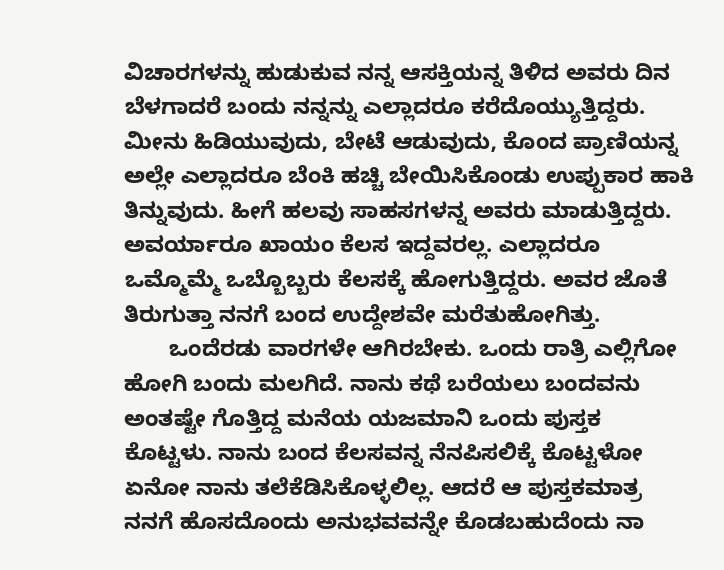ವಿಚಾರಗಳನ್ನು ಹುಡುಕುವ ನನ್ನ ಆಸಕ್ತಿಯನ್ನ ತಿಳಿದ ಅವರು ದಿನ ಬೆಳಗಾದರೆ ಬಂದು ನನ್ನನ್ನು ಎಲ್ಲಾದರೂ ಕರೆದೊಯ್ಯುತ್ತಿದ್ದರು. ಮೀನು ಹಿಡಿಯುವುದು, ಬೇಟೆ ಆಡುವುದು, ಕೊಂದ ಪ್ರಾಣಿಯನ್ನ ಅಲ್ಲೇ ಎಲ್ಲಾದರೂ ಬೆಂಕಿ ಹಚ್ಚಿ ಬೇಯಿಸಿಕೊಂಡು ಉಪ್ಪುಕಾರ ಹಾಕಿ ತಿನ್ನುವುದು. ಹೀಗೆ ಹಲವು ಸಾಹಸಗಳನ್ನ ಅವರು ಮಾಡುತ್ತಿದ್ದರು. ಅವರ್ಯಾರೂ ಖಾಯಂ ಕೆಲಸ ಇದ್ದವರಲ್ಲ. ಎಲ್ಲಾದರೂ ಒಮ್ಮೊಮ್ಮೆ ಒಬ್ಬೊಬ್ಬರು ಕೆಲಸಕ್ಕೆ ಹೋಗುತ್ತಿದ್ದರು. ಅವರ ಜೊತೆ ತಿರುಗುತ್ತಾ ನನಗೆ ಬಂದ ಉದ್ದೇಶವೇ ಮರೆತುಹೋಗಿತ್ತು.
       ಒಂದೆರಡು ವಾರಗಳೇ ಆಗಿರಬೇಕು. ಒಂದು ರಾತ್ರಿ ಎಲ್ಲಿಗೋ ಹೋಗಿ ಬಂದು ಮಲಗಿದೆ. ನಾನು ಕಥೆ ಬರೆಯಲು ಬಂದವನು ಅಂತಷ್ಟೇ ಗೊತ್ತಿದ್ದ ಮನೆಯ ಯಜಮಾನಿ ಒಂದು ಪುಸ್ತಕ ಕೊಟ್ಟಳು. ನಾನು ಬಂದ ಕೆಲಸವನ್ನ ನೆನಪಿಸಲಿಕ್ಕೆ ಕೊಟ್ಟಳೋ ಏನೋ ನಾನು ತಲೆಕೆಡಿಸಿಕೊಳ್ಳಲಿಲ್ಲ. ಆದರೆ ಆ ಪುಸ್ತಕಮಾತ್ರ ನನಗೆ ಹೊಸದೊಂದು ಅನುಭವವನ್ನೇ ಕೊಡಬಹುದೆಂದು ನಾ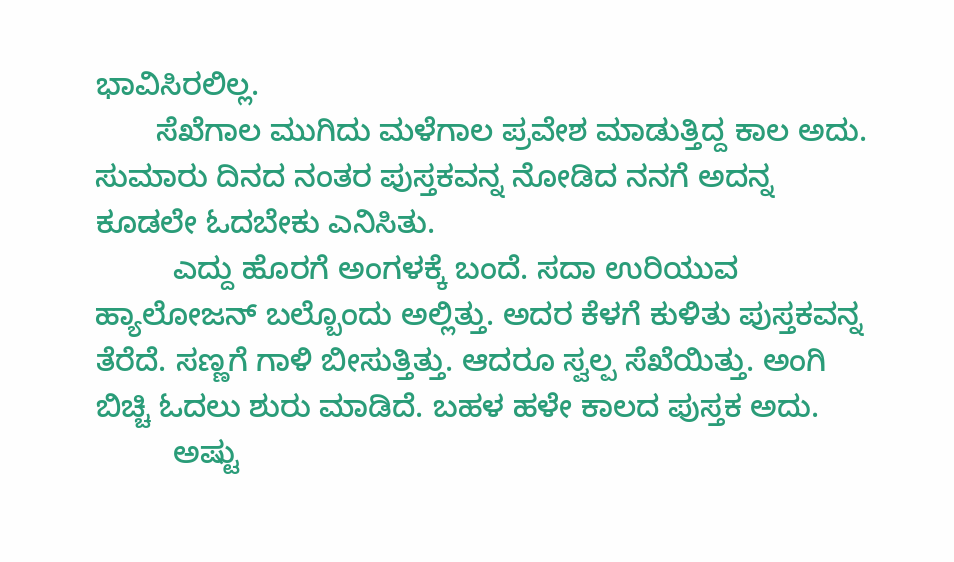ಭಾವಿಸಿರಲಿಲ್ಲ.
       ಸೆಖೆಗಾಲ ಮುಗಿದು ಮಳೆಗಾಲ ಪ್ರವೇಶ ಮಾಡುತ್ತಿದ್ದ ಕಾಲ ಅದು. ಸುಮಾರು ದಿನದ ನಂತರ ಪುಸ್ತಕವನ್ನ ನೋಡಿದ ನನಗೆ ಅದನ್ನ ಕೂಡಲೇ ಓದಬೇಕು ಎನಿಸಿತು.
         ಎದ್ದು ಹೊರಗೆ ಅಂಗಳಕ್ಕೆ ಬಂದೆ‌. ಸದಾ ಉರಿಯುವ ಹ್ಯಾಲೋಜನ್ ಬಲ್ಬೊಂದು ಅಲ್ಲಿತ್ತು. ಅದರ ಕೆಳಗೆ ಕುಳಿತು ಪುಸ್ತಕವನ್ನ ತೆರೆದೆ. ಸಣ್ಣಗೆ ಗಾಳಿ ಬೀಸುತ್ತಿತ್ತು. ಆದರೂ ಸ್ವಲ್ಪ ಸೆಖೆಯಿತ್ತು. ಅಂಗಿ ಬಿಚ್ಚಿ ಓದಲು ಶುರು ಮಾಡಿದೆ. ಬಹಳ ಹಳೇ ಕಾಲದ ಪುಸ್ತಕ ಅದು.
         ಅಷ್ಟು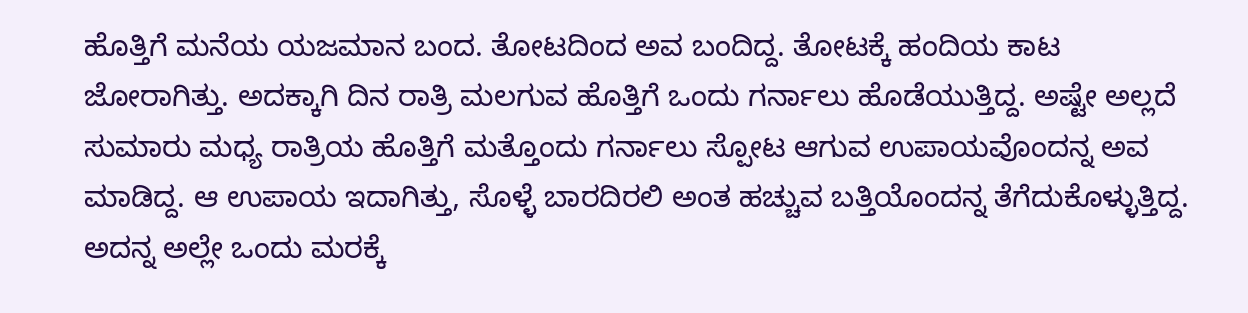ಹೊತ್ತಿಗೆ ಮನೆಯ ಯಜಮಾನ ಬಂದ. ತೋಟದಿಂದ ಅವ ಬಂದಿದ್ದ. ತೋಟಕ್ಕೆ ಹಂದಿಯ ಕಾಟ ಜೋರಾಗಿತ್ತು. ಅದಕ್ಕಾಗಿ ದಿನ ರಾತ್ರಿ ಮಲಗುವ ಹೊತ್ತಿಗೆ ಒಂದು ಗರ್ನಾಲು ಹೊಡೆಯುತ್ತಿದ್ದ. ಅಷ್ಟೇ ಅಲ್ಲದೆ ಸುಮಾರು ಮಧ್ಯ ರಾತ್ರಿಯ ಹೊತ್ತಿಗೆ ಮತ್ತೊಂದು ಗರ್ನಾಲು ಸ್ಪೋಟ ಆಗುವ ಉಪಾಯವೊಂದನ್ನ ಅವ ಮಾಡಿದ್ದ. ಆ ಉಪಾಯ ಇದಾಗಿತ್ತು, ಸೊಳ್ಳೆ ಬಾರದಿರಲಿ ಅಂತ ಹಚ್ಚುವ ಬತ್ತಿಯೊಂದನ್ನ ತೆಗೆದುಕೊಳ್ಳುತ್ತಿದ್ದ. ಅದನ್ನ ಅಲ್ಲೇ ಒಂದು ಮರಕ್ಕೆ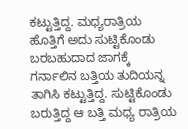ಕಟ್ಟುತ್ತಿದ್ದ. ಮಧ್ಯರಾತ್ರಿಯ ಹೊತ್ತಿಗೆ ಅದು ಸುಟ್ಟಿಕೊಂಡು ಬರಬಹುದಾದ ಜಾಗಕ್ಕೆ ಗರ್ನಾಲಿನ ಬತ್ತಿಯ ತುದಿಯನ್ನ ತಾಗಿಸಿ ಕಟ್ಟುತ್ತಿದ್ದ. ಸುಟ್ಟಿಕೊಂಡು ಬರುತ್ತಿದ್ದ ಆ ಬತ್ತಿ ಮಧ್ಯ ರಾತ್ರಿಯ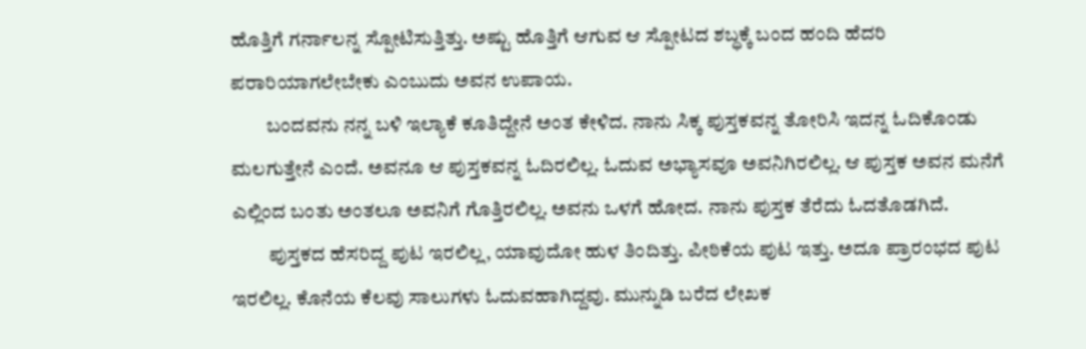ಹೊತ್ತಿಗೆ ಗರ್ನಾಲನ್ನ ಸ್ಪೋಟಿಸುತ್ತಿತ್ತು. ಅಷ್ಟು ಹೊತ್ತಿಗೆ ಆಗುವ ಆ ಸ್ಪೋಟದ ಶಬ್ಧಕ್ಕೆ ಬಂದ ಹಂದಿ ಹೆದರಿ ಪರಾರಿಯಾಗಲೇಬೇಕು ಎಂಬುದು ಅವನ ಉಪಾಯ.
         ಬಂದವನು ನನ್ನ ಬಳಿ ಇಲ್ಯಾಕೆ ಕೂತಿದ್ದೇನೆ ಅಂತ ಕೇಳಿದ. ನಾನು ಸಿಕ್ಕ ಪುಸ್ತಕವನ್ನ ತೋರಿಸಿ ಇದನ್ನ ಓದಿಕೊಂಡು ಮಲಗುತ್ತೇನೆ ಎಂದೆ. ಅವನೂ ಆ ಪುಸ್ತಕವನ್ನ ಓದಿರಲಿಲ್ಲ. ಓದುವ ಅಭ್ಯಾಸವೂ ಅವನಿಗಿರಲಿಲ್ಲ. ಆ ಪುಸ್ತಕ ಅವನ ಮನೆಗೆ ಎಲ್ಲಿಂದ ಬಂತು ಅಂತಲೂ ಅವನಿಗೆ ಗೊತ್ತಿರಲಿಲ್ಲ. ಅವನು ಒಳಗೆ ಹೋದ. ನಾನು ಪುಸ್ತಕ ತೆರೆದು ಓದತೊಡಗಿದೆ.
         ಪುಸ್ತಕದ ಹೆಸರಿದ್ದ ಪುಟ ಇರಲಿಲ್ಲ, ಯಾವುದೋ ಹುಳ ತಿಂದಿತ್ತು. ಪೀಠಿಕೆಯ ಪುಟ ಇತ್ತು. ಅದೂ ಪ್ರಾರಂಭದ ಪುಟ ಇರಲಿಲ್ಲ. ಕೊನೆಯ ಕೆಲವು ಸಾಲುಗಳು ಓದುವ‌ಹಾಗಿದ್ದವು. ಮುನ್ನುಡಿ ಬರೆದ ಲೇಖಕ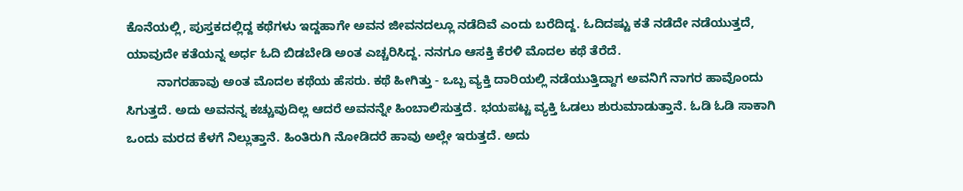ಕೊನೆಯಲ್ಲಿ, ಪುಸ್ತಕದಲ್ಲಿದ್ದ ಕಥೆಗಳು ಇದ್ದಹಾಗೇ ಅವನ ಜೀವನದಲ್ಲೂ ನಡೆದಿವೆ ಎಂದು ಬರೆದಿದ್ದ. ಓದಿದಷ್ಟು ಕತೆ ನಡೆದೇ ನಡೆಯುತ್ತದೆ, ಯಾವುದೇ ಕತೆಯನ್ನ ಅರ್ಧ ಓದಿ ಬಿಡಬೇಡಿ ಅಂತ ಎಚ್ಚರಿಸಿದ್ದ. ನನಗೂ ಆಸಕ್ತಿ ಕೆರಳಿ ಮೊದಲ ಕಥೆ ತೆರೆದೆ.
         ನಾಗರಹಾವು ಅಂತ ಮೊದಲ ಕಥೆಯ ಹೆಸರು. ಕಥೆ ಹೀಗಿತ್ತು - ಒಬ್ಬ ವ್ಯಕ್ತಿ ದಾರಿಯಲ್ಲಿ ನಡೆಯುತ್ತಿದ್ದಾಗ ಅವನಿಗೆ ನಾಗರ ಹಾವೊಂದು ಸಿಗುತ್ತದೆ. ಅದು ಅವನನ್ನ ಕಚ್ಚುವುದಿಲ್ಲ ಆದರೆ ಅವನನ್ನೇ ಹಿಂಬಾಲಿಸುತ್ತದೆ. ಭಯಪಟ್ಟ ವ್ಯಕ್ತಿ ಓಡಲು ಶುರುಮಾಡುತ್ತಾನೆ. ಓಡಿ ಓಡಿ ಸಾಕಾಗಿ ಒಂದು ಮರದ ಕೆಳಗೆ ನಿಲ್ಲುತ್ತಾನೆ. ಹಿಂತಿರುಗಿ ನೋಡಿದರೆ ಹಾವು ಅಲ್ಲೇ ಇರುತ್ತದೆ. ಅದು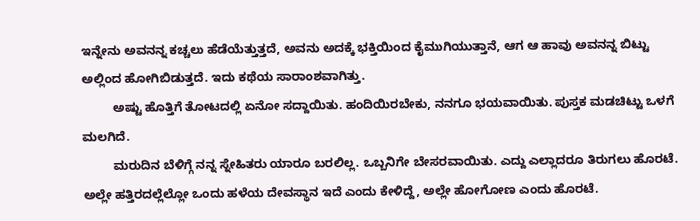ಇನ್ನೇನು ಅವನನ್ನ ಕಚ್ಚಲು ಹೆಡೆಯೆತ್ತುತ್ತದೆ, ಅವನು ಅದಕ್ಕೆ ಭಕ್ತಿಯಿಂದ ಕೈಮುಗಿಯುತ್ತಾನೆ, ಆಗ ಆ ಹಾವು ಅವನನ್ನ ಬಿಟ್ಟು ಅಲ್ಲಿಂದ ಹೋಗಿಬಿಡುತ್ತದೆ. ಇದು ಕಥೆಯ ಸಾರಾಂಶವಾಗಿತ್ತು.
         ಅಷ್ಟು ಹೊತ್ತಿಗೆ ತೋಟದಲ್ಲಿ ಏನೋ ಸದ್ದಾಯಿತು. ಹಂದಿಯಿರಬೇಕು, ನನಗೂ ಭಯವಾಯಿತು. ಪುಸ್ತಕ ಮಡಚಿಟ್ಟು ಒಳಗೆ ಮಲಗಿದೆ.
         ಮರುದಿನ ಬೆಳಿಗ್ಗೆ ನನ್ನ ಸ್ನೇಹಿತರು ಯಾರೂ ಬರಲಿಲ್ಲ. ಒಬ್ಬನಿಗೇ ಬೇಸರವಾಯಿತು. ಎದ್ದು ಎಲ್ಲಾದರೂ ತಿರುಗಲು ಹೊರಟೆ. ಅಲ್ಲೇ ಹತ್ತಿರದಲ್ಲೆಲ್ಲೋ ಒಂದು ಹಳೆಯ ದೇವಸ್ಥಾನ ಇದೆ ಎಂದು ಕೇಳಿದ್ದೆ, ಅಲ್ಲೇ ಹೋಗೋಣ ಎಂದು ಹೊರಟೆ.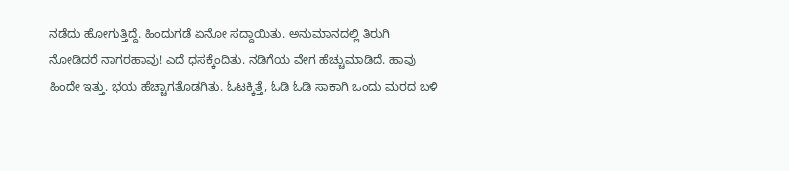ನಡೆದು ಹೋಗುತ್ತಿದ್ದೆ. ಹಿಂದುಗಡೆ ಏನೋ ಸದ್ದಾಯಿತು. ಅನುಮಾನದಲ್ಲಿ ತಿರುಗಿ ನೋಡಿದರೆ ನಾಗರಹಾವು! ಎದೆ ಧಸಕ್ಕೆಂದಿತು. ನಡಿಗೆಯ ವೇಗ ಹೆಚ್ಚುಮಾಡಿದೆ. ಹಾವು ಹಿಂದೇ ಇತ್ತು. ಭಯ ಹೆಚ್ಚಾಗತೊಡಗಿತು. ಓಟಕ್ಕಿತ್ತೆ, ಓಡಿ ಓಡಿ ಸಾಕಾಗಿ ಒಂದು ಮರದ ಬಳಿ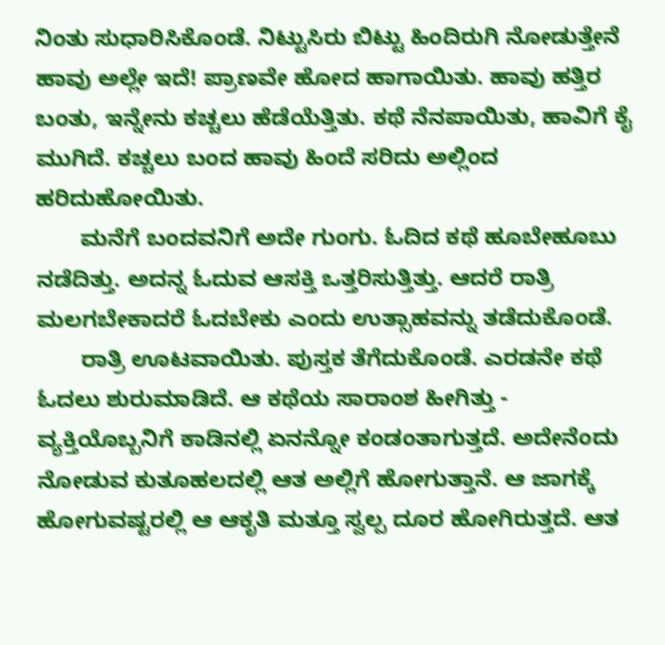ನಿಂತು ಸುಧಾರಿಸಿಕೊಂಡೆ. ನಿಟ್ಟುಸಿರು ಬಿಟ್ಟು ಹಿಂದಿರುಗಿ ನೋಡುತ್ತೇನೆ ಹಾವು ಅಲ್ಲೇ ಇದೆ! ಪ್ರಾಣವೇ ಹೋದ ಹಾಗಾಯಿತು. ಹಾವು ಹತ್ತಿರ ಬಂತು, ಇನ್ನೇನು ಕಚ್ಚಲು ಹೆಡೆಯೆತ್ತಿತು. ಕಥೆ ನೆನಪಾಯಿತು, ಹಾವಿಗೆ ಕೈ ಮುಗಿದೆ. ಕಚ್ಚಲು ಬಂದ ಹಾವು ಹಿಂದೆ ಸರಿದು ಅಲ್ಲಿಂದ ಹರಿದುಹೋಯಿತು.
       ಮನೆಗೆ ಬಂದವನಿಗೆ ಅದೇ ಗುಂಗು. ಓದಿದ ಕಥೆ ಹೂಬೇಹೂಬು ನಡೆದಿತ್ತು. ಅದನ್ನ ಓದುವ ಆಸಕ್ತಿ ಒತ್ತರಿಸುತ್ತಿತ್ತು. ಆದರೆ ರಾತ್ರಿ ಮಲಗಬೇಕಾದರೆ ಓದಬೇಕು ಎಂದು ಉತ್ಸಾಹವನ್ನು ತಡೆದುಕೊಂಡೆ.
       ರಾತ್ರಿ ಊಟವಾಯಿತು. ಪುಸ್ತಕ ತೆಗೆದುಕೊಂಡೆ. ಎರಡನೇ ಕಥೆ ಓದಲು ಶುರುಮಾಡಿದೆ. ಆ ಕಥೆಯ ಸಾರಾಂಶ ಹೀಗಿತ್ತು - ವ್ಯಕ್ತಿಯೊಬ್ಬನಿಗೆ ಕಾಡಿನಲ್ಲಿ ಏನನ್ನೋ ಕಂಡಂತಾಗುತ್ತದೆ. ಅದೇನೆಂದು ನೋಡುವ ಕುತೂಹಲದಲ್ಲಿ ಆತ ಅಲ್ಲಿಗೆ ಹೋಗುತ್ತಾನೆ. ಆ ಜಾಗಕ್ಕೆ ಹೋಗುವಷ್ಟರಲ್ಲಿ ಆ ಆಕೃತಿ ಮತ್ತೂ ಸ್ವಲ್ಪ ದೂರ ಹೋಗಿರುತ್ತದೆ. ಆತ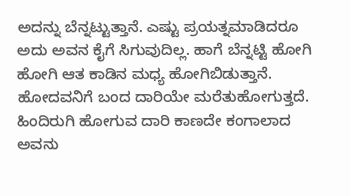ಅದನ್ನು ಬೆನ್ನಟ್ಟುತ್ತಾನೆ. ಎಷ್ಟು ಪ್ರಯತ್ನಮಾಡಿದರೂ ಅದು ಅವನ ಕೈಗೆ ಸಿಗುವುದಿಲ್ಲ. ಹಾಗೆ ಬೆನ್ನಟ್ಟಿ ಹೋಗಿ ಹೋಗಿ ಆತ ಕಾಡಿನ ಮಧ್ಯ ಹೋಗಿಬಿಡುತ್ತಾನೆ. ಹೋದವನಿಗೆ ಬಂದ ದಾರಿಯೇ ಮರೆತುಹೋಗುತ್ತದೆ. ಹಿಂದಿರುಗಿ ಹೋಗುವ ದಾರಿ ಕಾಣದೇ ಕಂಗಾಲಾದ ಅವನು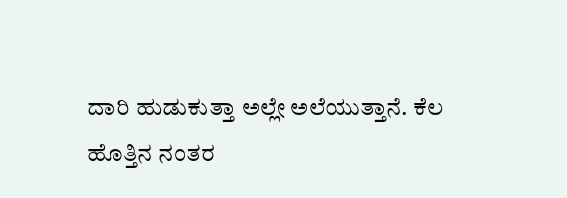ದಾರಿ ಹುಡುಕುತ್ತಾ ಅಲ್ಲೇ ಅಲೆಯುತ್ತಾನೆ. ಕೆಲ ಹೊತ್ತಿನ ನಂತರ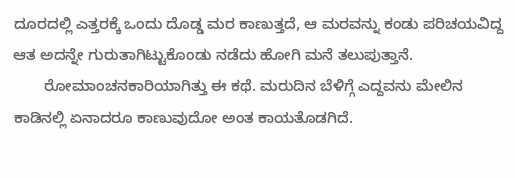ದೂರದಲ್ಲಿ ಎತ್ತರಕ್ಕೆ ಒಂದು ದೊಡ್ಡ ಮರ ಕಾಣುತ್ತದೆ, ಆ ಮರವನ್ನು ಕಂಡು ಪರಿಚಯವಿದ್ದ ಆತ ಅದನ್ನೇ ಗುರುತಾಗಿಟ್ಟುಕೊಂಡು ನಡೆದು ಹೋಗಿ ಮನೆ ತಲುಪುತ್ತಾನೆ.
       ರೋಮಾಂಚನಕಾರಿಯಾಗಿತ್ತು‌ ಈ ಕಥೆ. ಮರುದಿನ ಬೆಳಿಗ್ಗೆ ಎದ್ದವನು ಮೇಲಿನ ಕಾಡಿನಲ್ಲಿ ಏನಾದರೂ ಕಾಣುವುದೋ ಅಂತ ಕಾಯತೊಡಗಿದೆ.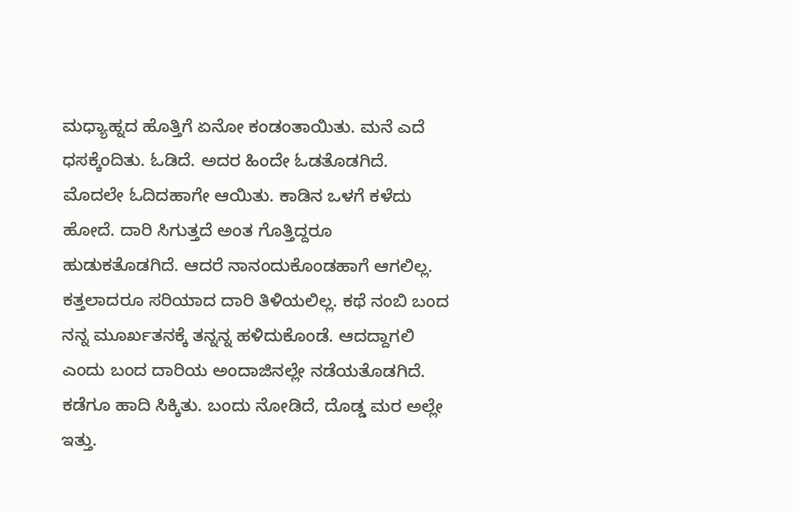ಮಧ್ಯಾಹ್ನದ ಹೊತ್ತಿಗೆ ಏನೋ ಕಂಡಂತಾಯಿತು. ಮನೆ ಎದೆ ಧಸಕ್ಕೆಂದಿತು. ಓಡಿದೆ. ಅದರ ಹಿಂದೇ ಓಡತೊಡಗಿದೆ. ಮೊದಲೇ ಓದಿದಹಾಗೇ ಆಯಿತು. ಕಾಡಿನ ಒಳಗೆ ಕಳೆದು ಹೋದೆ. ದಾರಿ ಸಿಗುತ್ತದೆ ಅಂತ ಗೊತ್ತಿದ್ದರೂ ಹುಡುಕತೊಡಗಿದೆ. ಆದರೆ ನಾನಂದುಕೊಂಡಹಾಗೆ ಆಗಲಿಲ್ಲ. ಕತ್ತಲಾದರೂ ಸರಿಯಾದ ದಾರಿ ತಿಳಿಯಲಿಲ್ಲ. ಕಥೆ ನಂಬಿ ಬಂದ ನನ್ನ ಮೂರ್ಖತನಕ್ಕೆ ತನ್ನನ್ನ ಹಳಿದುಕೊಂಡೆ. ಆದದ್ದಾಗಲಿ ಎಂದು ಬಂದ ದಾರಿಯ ಅಂದಾಜಿನಲ್ಲೇ ನಡೆಯತೊಡಗಿದೆ. ಕಡೆಗೂ ಹಾದಿ ಸಿಕ್ಕಿತು. ಬಂದು ನೋಡಿದೆ, ದೊಡ್ಡ ಮರ ಅಲ್ಲೇ ಇತ್ತು.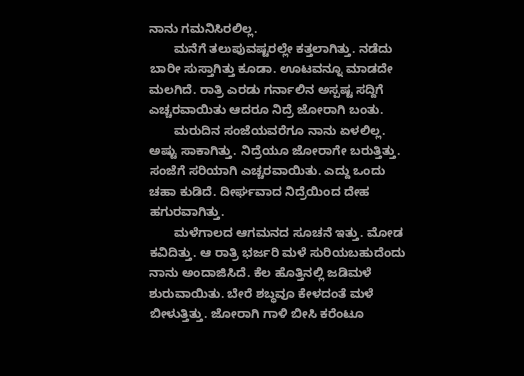ನಾನು ಗಮನಿಸಿರಲಿಲ್ಲ.
       ಮನೆಗೆ ತಲುಪುವಷ್ಟರಲ್ಲೇ ಕತ್ತಲಾಗಿತ್ತು. ನಡೆದು ಬಾರೀ ಸುಸ್ತಾಗಿತ್ತು ಕೂಡಾ. ಊಟವನ್ನೂ ಮಾಡದೇ ಮಲಗಿದೆ. ರಾತ್ರಿ ಎರಡು ಗರ್ನಾಲಿನ ಅಸ್ಪಷ್ಟ ಸದ್ದಿಗೆ ಎಚ್ಚರವಾಯಿತು ಆದರೂ ನಿದ್ರೆ ಜೋರಾಗಿ ಬಂತು.
       ಮರುದಿನ ಸಂಜೆಯವರೆಗೂ ನಾನು ಏಳಲಿಲ್ಲ. ಅಷ್ಟು ಸಾಕಾಗಿತ್ತು. ನಿದ್ರೆಯೂ ಜೋರಾಗೇ ಬರುತ್ತಿತ್ತು. ಸಂಜೆಗೆ ಸರಿಯಾಗಿ ಎಚ್ಚರವಾಯಿತು. ಎದ್ದು ಒಂದು ಚಹಾ ಕುಡಿದೆ. ದೀರ್ಘವಾದ ನಿದ್ರೆಯಿಂದ ದೇಹ ಹಗುರವಾಗಿತ್ತು.
       ಮಳೆಗಾಲದ ಆಗಮನದ ಸೂಚನೆ ಇತ್ತು. ಮೋಡ ಕವಿದಿತ್ತು. ಆ ರಾತ್ರಿ ಭರ್ಜರಿ ಮಳೆ ಸುರಿಯಬಹುದೆಂದು ನಾನು ಅಂದಾಜಿಸಿದೆ. ಕೆಲ ಹೊತ್ತಿನಲ್ಲಿ ಜಡಿಮಳೆ ಶುರುವಾಯಿತು. ಬೇರೆ ಶಬ್ಧವೂ ಕೇಳದಂತೆ ಮಳೆ ಬೀಳುತ್ತಿತ್ತು. ಜೋರಾಗಿ ಗಾಳಿ ಬೀಸಿ ಕರೆಂಟೂ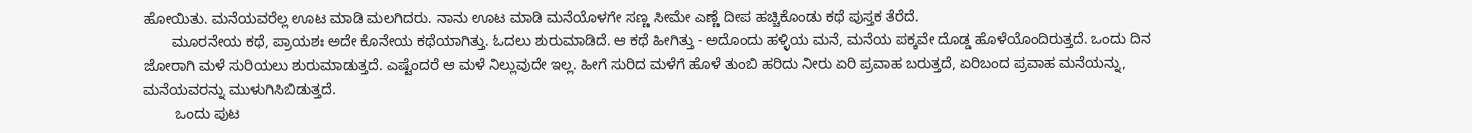ಹೋಯಿತು. ಮನೆಯವರೆಲ್ಲ ಊಟ ಮಾಡಿ ಮಲಗಿದರು. ನಾನು ಊಟ ಮಾಡಿ ಮನೆಯೊಳಗೇ ಸಣ್ಣ ಸೀಮೇ ಎಣ್ಣೆ ದೀಪ ಹಚ್ಚಿಕೊಂಡು ಕಥೆ ಪುಸ್ತಕ ತೆರೆದೆ.
       ಮೂರನೇಯ ಕಥೆ, ಪ್ರಾಯಶಃ ಅದೇ ಕೊನೇಯ ಕಥೆಯಾಗಿತ್ತು. ಓದಲು ಶುರುಮಾಡಿದೆ. ಆ ಕಥೆ ಹೀಗಿತ್ತು - ಅದೊಂದು ಹಳ್ಳಿಯ ಮನೆ, ಮನೆಯ ಪಕ್ಕವೇ ದೊಡ್ಡ ಹೊಳೆಯೊಂದಿರುತ್ತದೆ. ಒಂದು ದಿನ ಜೋರಾಗಿ ಮಳೆ ಸುರಿಯಲು ಶುರುಮಾಡುತ್ತದೆ. ಎಷ್ಟೆಂದರೆ ಆ ಮಳೆ ನಿಲ್ಲುವುದೇ ಇಲ್ಲ. ಹೀಗೆ ಸುರಿದ ಮಳೆಗೆ ಹೊಳೆ ತುಂಬಿ ಹರಿದು ನೀರು ಏರಿ ಪ್ರವಾಹ ಬರುತ್ತದೆ, ಏರಿಬಂದ ಪ್ರವಾಹ ಮನೆಯನ್ನು, ಮನೆಯವರನ್ನು ಮುಳುಗಿಸಿಬಿಡುತ್ತದೆ.
        ಒಂದು ಪುಟ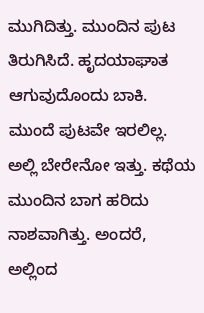ಮುಗಿದಿತ್ತು. ಮುಂದಿನ ಪುಟ ತಿರುಗಿಸಿದೆ. ಹೃದಯಾಘಾತ ಆಗುವುದೊಂದು ಬಾಕಿ. ಮುಂದೆ ಪುಟವೇ ಇರಲಿಲ್ಲ. ಅಲ್ಲಿ ಬೇರೇನೋ ಇತ್ತು. ಕಥೆಯ ಮುಂದಿನ ಬಾಗ ಹರಿದು ನಾಶವಾಗಿತ್ತು. ಅಂದರೆ, ಅಲ್ಲಿಂದ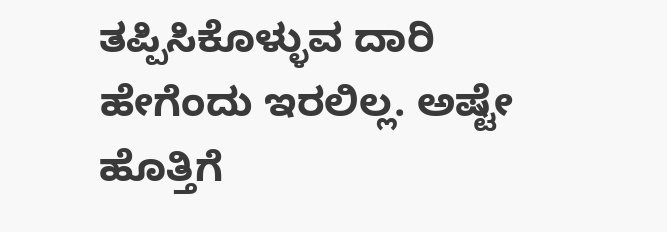ತಪ್ಪಿಸಿಕೊಳ್ಳುವ ದಾರಿ ಹೇಗೆಂದು ಇರಲಿಲ್ಲ. ಅಷ್ಟೇ ಹೊತ್ತಿಗೆ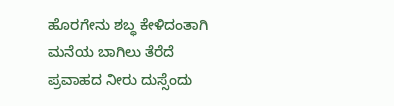ಹೊರಗೇನು ಶಬ್ಧ ಕೇಳಿದಂತಾಗಿ ಮನೆಯ ಬಾಗಿಲು ತೆರೆದೆ ಪ್ರವಾಹದ ನೀರು ದುಸ್ಸೆಂದು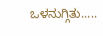ಒಳನುಗ್ಗಿತು.....